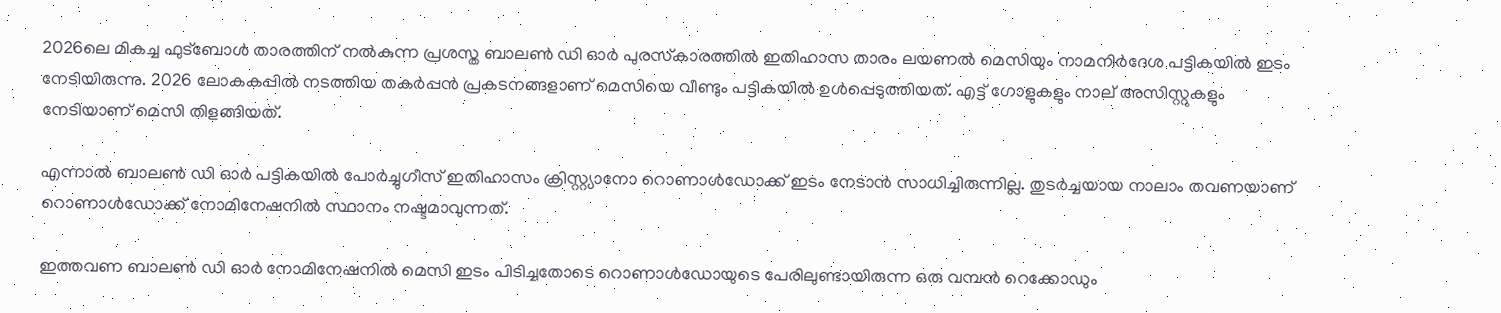2026ലെ മികച്ച ഫുട്‌ബോള്‍ താരത്തിന് നല്‍കുന്ന പ്രശസ്ത ബാലണ്‍ ഡി ഓര്‍ പുരസ്‌കാരത്തില്‍ ഇതിഹാസ താരം ലയണല്‍ മെസിയും നാമനിര്‍ദേശ പട്ടികയില്‍ ഇടം നേടിയിരുന്നു. 2026 ലോകകപ്പില്‍ നടത്തിയ തകര്‍പ്പന്‍ പ്രകടനങ്ങളാണ് മെസിയെ വീണ്ടും പട്ടികയില്‍ ഉള്‍പ്പെടുത്തിയത്. എട്ട് ഗോളുകളും നാല് അസിസ്റ്റുകളും നേടിയാണ് മെസി തിളങ്ങിയത്.

എന്നാല്‍ ബാലണ്‍ ഡി ഓര്‍ പട്ടികയില്‍ പോര്‍ച്ചുഗീസ് ഇതിഹാസം ക്രിസ്റ്റ്യാനോ റൊണാള്‍ഡോക്ക് ഇടം നേടാന്‍ സാധിച്ചിരുന്നില്ല. തുടര്‍ച്ചയായ നാലാം തവണയാണ് റൊണാള്‍ഡോക്ക് നോമിനേഷനില്‍ സ്ഥാനം നഷ്ടമാവുന്നത്.

ഇത്തവണ ബാലണ്‍ ഡി ഓര്‍ നോമിനേഷനില്‍ മെസി ഇടം പിടിച്ചതോടെ റൊണാള്‍ഡോയുടെ പേരിലുണ്ടായിരുന്ന ഒരു വമ്പന്‍ റെക്കോഡും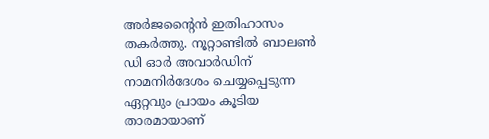അര്‍ജന്റൈന്‍ ഇതിഹാസം തകര്‍ത്തു. നൂറ്റാണ്ടില്‍ ബാലണ്‍ ഡി ഓര്‍ അവാര്‍ഡിന് നാമനിര്‍ദേശം ചെയ്യപ്പെടുന്ന ഏറ്റവും പ്രായം കൂടിയ താരമായാണ്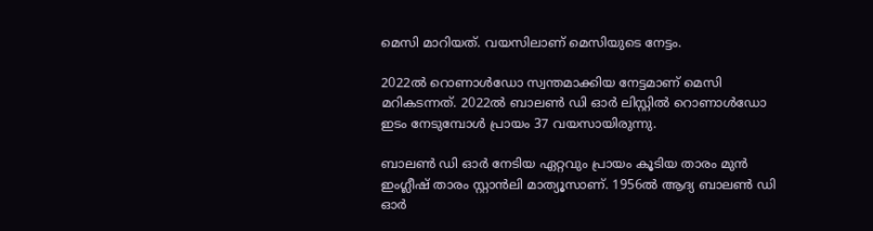മെസി മാറിയത്. വയസിലാണ് മെസിയുടെ നേട്ടം.

2022ല്‍ റൊണാള്‍ഡോ സ്വന്തമാക്കിയ നേട്ടമാണ് മെസി മറികടന്നത്. 2022ല്‍ ബാലണ്‍ ഡി ഓര്‍ ലിസ്റ്റില്‍ റൊണാള്‍ഡോ ഇടം നേടുമ്പോള്‍ പ്രായം 37 വയസായിരുന്നു.

ബാലണ്‍ ഡി ഓര്‍ നേടിയ ഏറ്റവും പ്രായം കൂടിയ താരം മുന്‍ ഇംഗ്ലീഷ് താരം സ്റ്റാന്‍ലി മാത്യൂസാണ്. 1956ല്‍ ആദ്യ ബാലണ്‍ ഡി ഓര്‍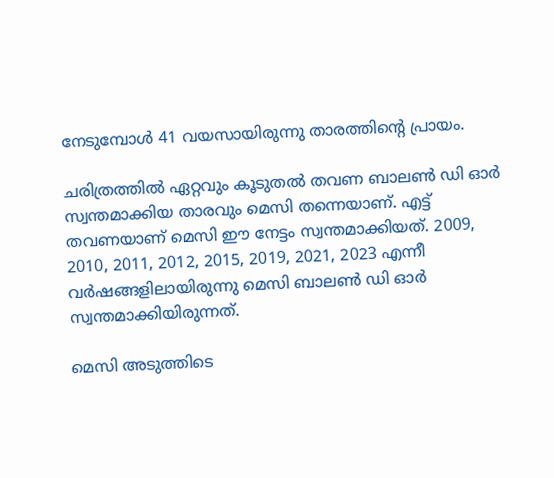നേടുമ്പോള്‍ 41 വയസായിരുന്നു താരത്തിന്റെ പ്രായം.

ചരിത്രത്തില്‍ ഏറ്റവും കൂടുതല്‍ തവണ ബാലണ്‍ ഡി ഓര്‍ സ്വന്തമാക്കിയ താരവും മെസി തന്നെയാണ്. എട്ട് തവണയാണ് മെസി ഈ നേട്ടം സ്വന്തമാക്കിയത്. 2009, 2010, 2011, 2012, 2015, 2019, 2021, 2023 എന്നീ വര്‍ഷങ്ങളിലായിരുന്നു മെസി ബാലണ്‍ ഡി ഓര്‍ സ്വന്തമാക്കിയിരുന്നത്.

മെസി അടുത്തിടെ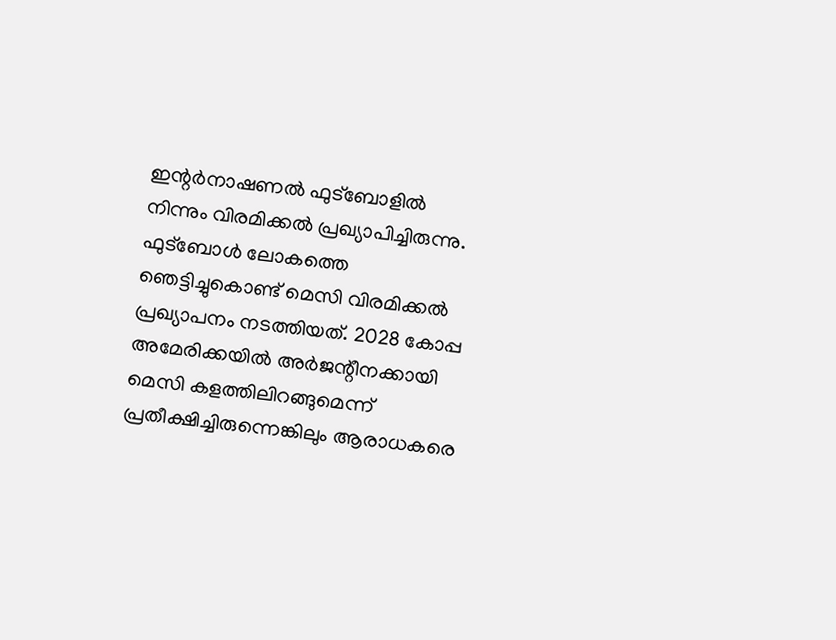ഇന്റര്‍നാഷണല്‍ ഫുട്ബോളില്‍ നിന്നും വിരമിക്കല്‍ പ്രഖ്യാപിച്ചിരുന്നു. ഫുട്‌ബോള്‍ ലോകത്തെ ഞെട്ടിച്ചുകൊണ്ട് മെസി വിരമിക്കല്‍ പ്രഖ്യാപനം നടത്തിയത്. 2028 കോപ്പ അമേരിക്കയില്‍ അര്‍ജന്റീനക്കായി മെസി കളത്തിലിറങ്ങുമെന്ന് പ്രതീക്ഷിച്ചിരുന്നെങ്കിലും ആരാധകരെ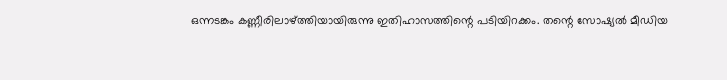ഒന്നടങ്കം കണ്ണീരിലാഴ്ത്തിയായിരുന്നു ഇതിഹാസത്തിന്റെ പടിയിറക്കം. തന്റെ സോഷ്യല്‍ മീഡിയ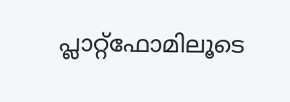പ്ലാറ്റ്ഫോമിലൂടെ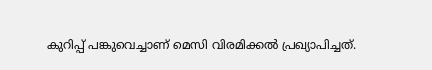കുറിപ്പ് പങ്കുവെച്ചാണ് മെസി വിരമിക്കല്‍ പ്രഖ്യാപിച്ചത്.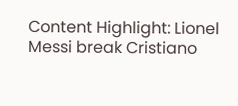Content Highlight: Lionel Messi break Cristiano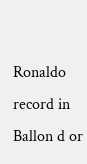Ronaldo record in Ballon d or